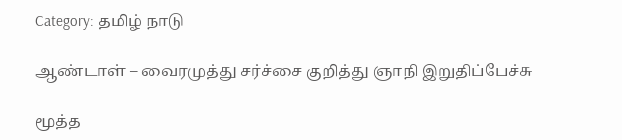Category: தமிழ் நாடு

ஆண்டாள் – வைரமுத்து சர்ச்சை குறித்து ஞாநி இறுதிப்பேச்சு

மூத்த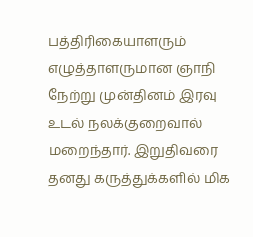பத்திரிகையாளரும் எழுத்தாளருமான ஞாநி நேற்று முன்தினம் இரவு உடல் நலக்குறைவால் மறைந்தார். இறுதிவரை தனது கருத்துக்களில் மிக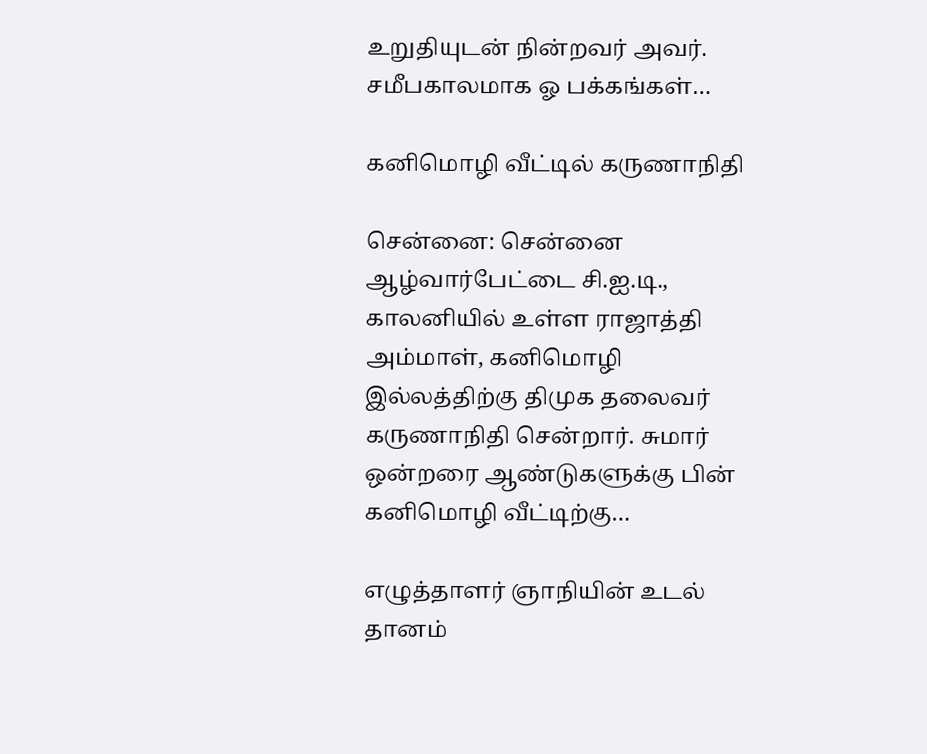உறுதியுடன் நின்றவர் அவர். சமீபகாலமாக ஓ பக்கங்கள்…

கனிமொழி வீட்டில் கருணாநிதி

சென்னை: சென்னை ஆழ்வார்பேட்டை சி.ஐ.டி., காலனியில் உள்ள ராஜாத்தி அம்மாள், கனிமொழி இல்லத்திற்கு திமுக தலைவர் கருணாநிதி சென்றார். சுமார் ஒன்றரை ஆண்டுகளுக்கு பின் கனிமொழி வீட்டிற்கு…

எழுத்தாளர் ஞாநியின் உடல் தானம்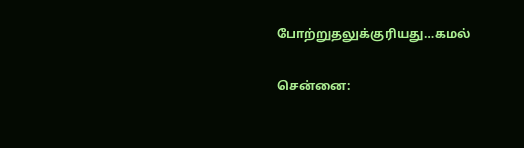போற்றுதலுக்குரியது…கமல்

சென்னை: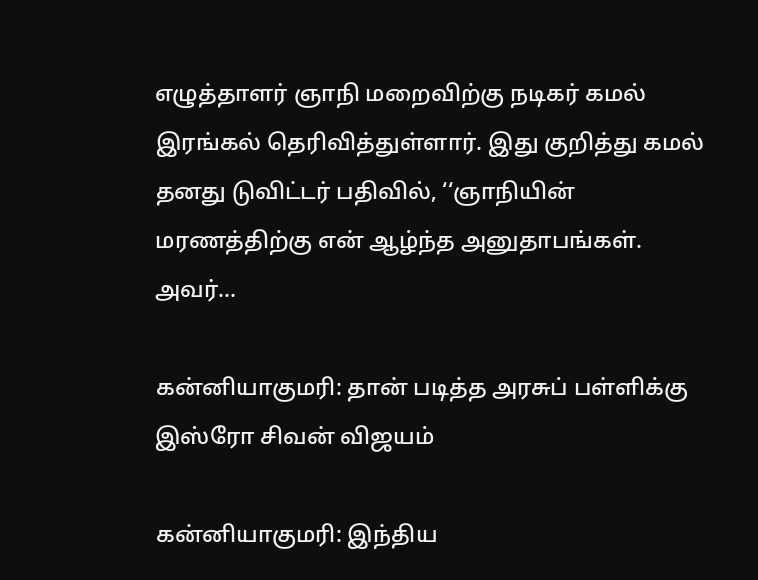எழுத்தாளர் ஞாநி மறைவிற்கு நடிகர் கமல் இரங்கல் தெரிவித்துள்ளார். இது குறித்து கமல் தனது டுவிட்டர் பதிவில், ‘‘ஞாநியின் மரணத்திற்கு என் ஆழ்ந்த அனுதாபங்கள். அவர்…

கன்னியாகுமரி: தான் படித்த அரசுப் பள்ளிக்கு இஸ்ரோ சிவன் விஜயம்

கன்னியாகுமரி: இந்திய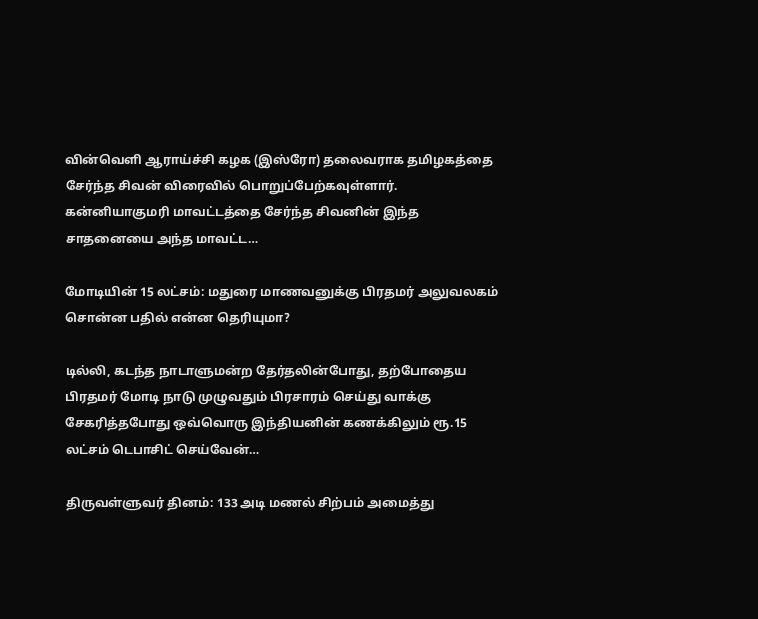வின்வெளி ஆராய்ச்சி கழக (இஸ்ரோ) தலைவராக தமிழகத்தை சேர்ந்த சிவன் விரைவில் பொறுப்பேற்கவுள்ளார். கன்னியாகுமரி மாவட்டத்தை சேர்ந்த சிவனின் இந்த சாதனையை அந்த மாவட்ட…

மோடியின் 15 லட்சம்: மதுரை மாணவனுக்கு பிரதமர் அலுவலகம் சொன்ன பதில் என்ன தெரியுமா?

டில்லி, கடந்த நாடாளுமன்ற தேர்தலின்போது, தற்போதைய பிரதமர் மோடி நாடு முழுவதும் பிரசாரம் செய்து வாக்கு சேகரித்தபோது ஒவ்வொரு இந்தியனின் கணக்கிலும் ரூ.15 லட்சம் டெபாசிட் செய்வேன்…

திருவள்ளுவர் தினம்: 133 அடி மணல் சிற்பம் அமைத்து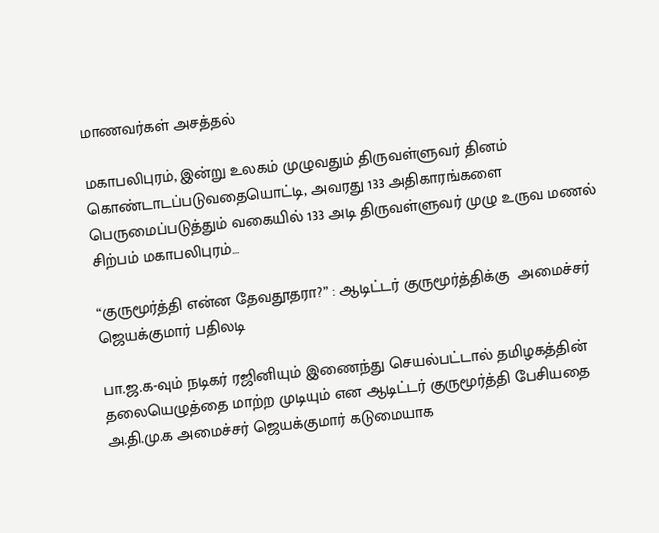மாணவர்கள் அசத்தல்

மகாபலிபுரம், இன்று உலகம் முழுவதும் திருவள்ளுவர் தினம் கொண்டாடப்படுவதையொட்டி, அவரது 133 அதிகாரங்களை பெருமைப்படுத்தும் வகையில் 133 அடி திருவள்ளுவர் முழு உருவ மணல் சிற்பம் மகாபலிபுரம்…

“குருமூர்த்தி என்ன தேவதூதரா?” : ஆடிட்டர் குருமூர்த்திக்கு  அமைச்சர் ஜெயக்குமார் பதிலடி

பா.ஜ.க-வும் நடிகர் ரஜினியும் இணைந்து செயல்பட்டால் தமிழகத்தின் தலையெழுத்தை மாற்ற முடியும் என ஆடிட்டர் குருமூர்த்தி பேசியதை அ.தி.மு.க அமைச்சர் ஜெயக்குமார் கடுமையாக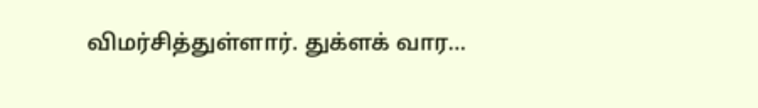விமர்சித்துள்ளார். துக்ளக் வார…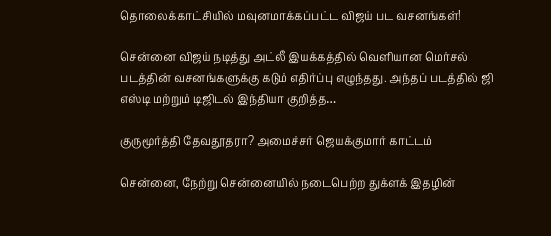தொலைக்காட்சியில் மவுனமாக்கப்பட்ட விஜய் பட வசனங்கள்!

சென்னை விஜய் நடித்து அட்லீ இயக்கத்தில் வெளியான மெர்சல் படத்தின் வசனங்களுக்கு கடும் எதிர்ப்பு எழுந்தது. அந்தப் படத்தில் ஜி எஸ்டி மற்றும் டிஜிடல் இந்தியா குறித்த…

குருமூர்த்தி தேவதூதரா? அமைச்சர் ஜெயக்குமார் காட்டம்

சென்னை, நேற்று சென்னையில் நடைபெற்ற துக்ளக் இதழின்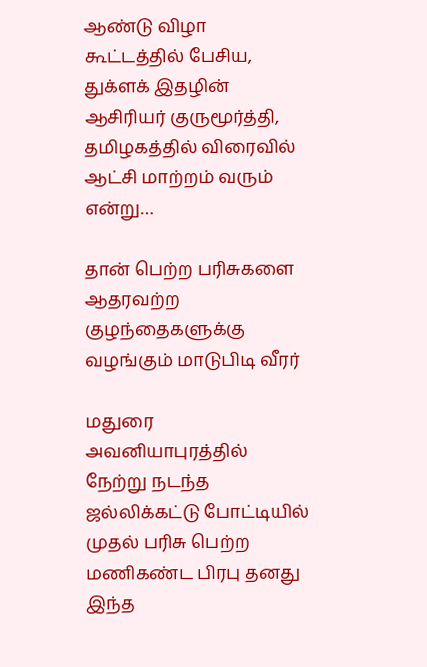ஆண்டு விழா கூட்டத்தில் பேசிய, துக்ளக் இதழின் ஆசிரியர் குருமூர்த்தி, தமிழகத்தில் விரைவில் ஆட்சி மாற்றம் வரும் என்று…

தான் பெற்ற பரிசுகளை ஆதரவற்ற குழந்தைகளுக்கு வழங்கும் மாடுபிடி வீரர்

மதுரை அவனியாபுரத்தில் நேற்று நடந்த ஜல்லிக்கட்டு போட்டியில் முதல் பரிசு பெற்ற மணிகண்ட பிரபு தனது இந்த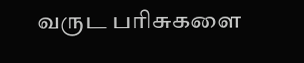வருட பரிசுகளை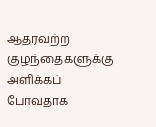ஆதரவற்ற குழந்தைகளுக்கு அளிக்கப் போவதாக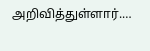அறிவித்துள்ளார்.…